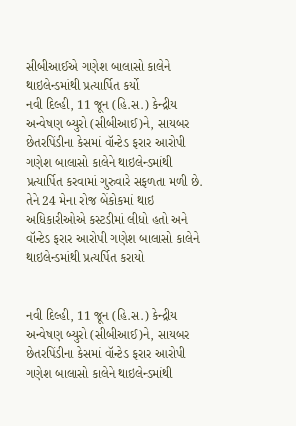સીબીઆઈએ ગણેશ બાલાસો કાલેને થાઇલેન્ડમાંથી પ્રત્યાર્પિત કર્યો
નવી દિલ્હી, 11 જૂન (હિ.સ.) કેન્દ્રીય અન્વેષણ બ્યુરો (સીબીઆઈ)ને, સાયબર છેતરપિંડીના કેસમાં વૉન્ટેડ ફરાર આરોપી ગણેશ બાલાસો કાલેને થાઇલેન્ડમાંથી પ્રત્યાર્પિત કરવામાં ગુરુવારે સફળતા મળી છે. તેને 24 મેના રોજ બેંકોકમાં થાઇ અધિકારીઓએ કસ્ટડીમાં લીધો હતો અને
વૉન્ટેડ ફરાર આરોપી ગણેશ બાલાસો કાલેને થાઇલેન્ડમાંથી પ્રત્યર્પિત કરાયો


નવી દિલ્હી, 11 જૂન (હિ.સ.) કેન્દ્રીય અન્વેષણ બ્યુરો (સીબીઆઈ)ને, સાયબર છેતરપિંડીના કેસમાં વૉન્ટેડ ફરાર આરોપી ગણેશ બાલાસો કાલેને થાઇલેન્ડમાંથી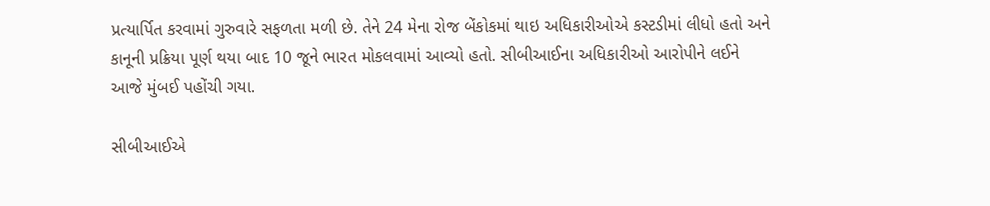પ્રત્યાર્પિત કરવામાં ગુરુવારે સફળતા મળી છે. તેને 24 મેના રોજ બેંકોકમાં થાઇ અધિકારીઓએ કસ્ટડીમાં લીધો હતો અને કાનૂની પ્રક્રિયા પૂર્ણ થયા બાદ 10 જૂને ભારત મોકલવામાં આવ્યો હતો. સીબીઆઈના અધિકારીઓ આરોપીને લઈને આજે મુંબઈ પહોંચી ગયા.

સીબીઆઈએ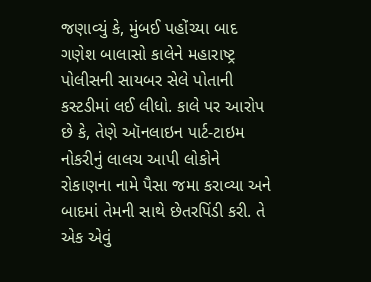જણાવ્યું કે, મુંબઈ પહોંચ્યા બાદ ગણેશ બાલાસો કાલેને મહારાષ્ટ્ર પોલીસની સાયબર સેલે પોતાની કસ્ટડીમાં લઈ લીધો. કાલે પર આરોપ છે કે, તેણે ઑનલાઇન પાર્ટ-ટાઇમ નોકરીનું લાલચ આપી લોકોને રોકાણના નામે પૈસા જમા કરાવ્યા અને બાદમાં તેમની સાથે છેતરપિંડી કરી. તે એક એવું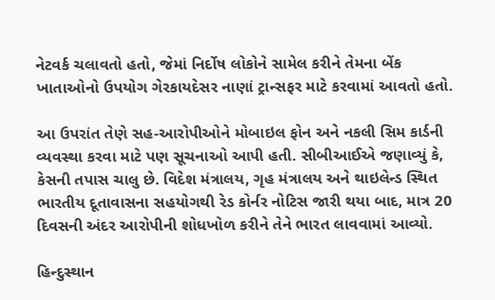નેટવર્ક ચલાવતો હતો, જેમાં નિર્દોષ લોકોને સામેલ કરીને તેમના બેંક ખાતાઓનો ઉપયોગ ગેરકાયદેસર નાણાં ટ્રાન્સફર માટે કરવામાં આવતો હતો.

આ ઉપરાંત તેણે સહ-આરોપીઓને મોબાઇલ ફોન અને નકલી સિમ કાર્ડની વ્યવસ્થા કરવા માટે પણ સૂચનાઓ આપી હતી. સીબીઆઈએ જણાવ્યું કે, કેસની તપાસ ચાલુ છે. વિદેશ મંત્રાલય, ગૃહ મંત્રાલય અને થાઇલેન્ડ સ્થિત ભારતીય દૂતાવાસના સહયોગથી રેડ કોર્નર નોટિસ જારી થયા બાદ, માત્ર 20 દિવસની અંદર આરોપીની શોધખોળ કરીને તેને ભારત લાવવામાં આવ્યો.

હિન્દુસ્થાન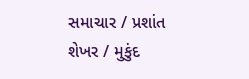સમાચાર / પ્રશાંત શેખર / મુકુંદ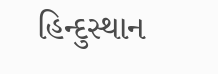હિન્દુસ્થાન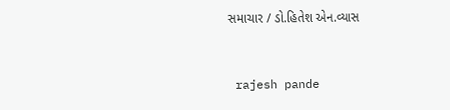સમાચાર / ડો.હિતેશ એન.વ્યાસ


 rajesh pande